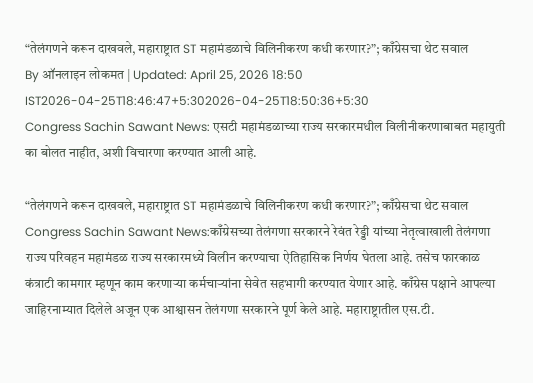“तेलंगणने करून दाखवले, महाराष्ट्रात ST महामंडळाचे विलिनीकरण कधी करणार?”; काँग्रेसचा थेट सवाल
By ऑनलाइन लोकमत | Updated: April 25, 2026 18:50 IST2026-04-25T18:46:47+5:302026-04-25T18:50:36+5:30
Congress Sachin Sawant News: एसटी महामंडळाच्या राज्य सरकारमधील विलीनीकरणाबाबत महायुती का बोलत नाहीत, अशी विचारणा करण्यात आली आहे.

“तेलंगणने करून दाखवले, महाराष्ट्रात ST महामंडळाचे विलिनीकरण कधी करणार?”; काँग्रेसचा थेट सवाल
Congress Sachin Sawant News:काँग्रेसच्या तेलंगणा सरकारने रेवंत रेड्डी यांच्या नेतृत्वाखाली तेलंगणा राज्य परिवहन महामंडळ राज्य सरकारमध्ये विलीन करण्याचा ऐतिहासिक निर्णय घेतला आहे. तसेच फारकाळ कंत्राटी कामगार म्हणून काम करणाऱ्या कर्मचाऱ्यांना सेवेत सहभागी करण्यात येणार आहे. काँग्रेस पक्षाने आपल्या जाहिरनाम्यात दिलेले अजून एक आश्वासन तेलंगणा सरकारने पूर्ण केले आहे. महाराष्ट्रातील एस.टी.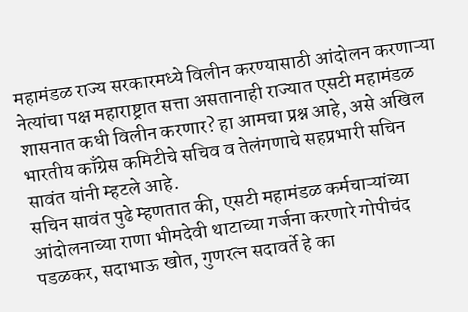महामंडळ राज्य सरकारमध्ये विलीन करण्यासाठी आंदोलन करणाऱ्या नेत्यांचा पक्ष महाराष्ट्रात सत्ता असतानाही राज्यात एसटी महामंडळ शासनात कधी विलीन करणार? हा आमचा प्रश्न आहे, असे अखिल भारतीय काँग्रेस कमिटीचे सचिव व तेलंगणाचे सहप्रभारी सचिन सावंत यांनी म्हटले आहे.
सचिन सावंत पुढे म्हणतात की, एसटी महामंडळ कर्मचाऱ्यांच्या आंदोलनाच्या राणा भीमदेवी थाटाच्या गर्जना करणारे गोपीचंद पडळकर, सदाभाऊ खोत, गुणरत्न सदावर्ते हे का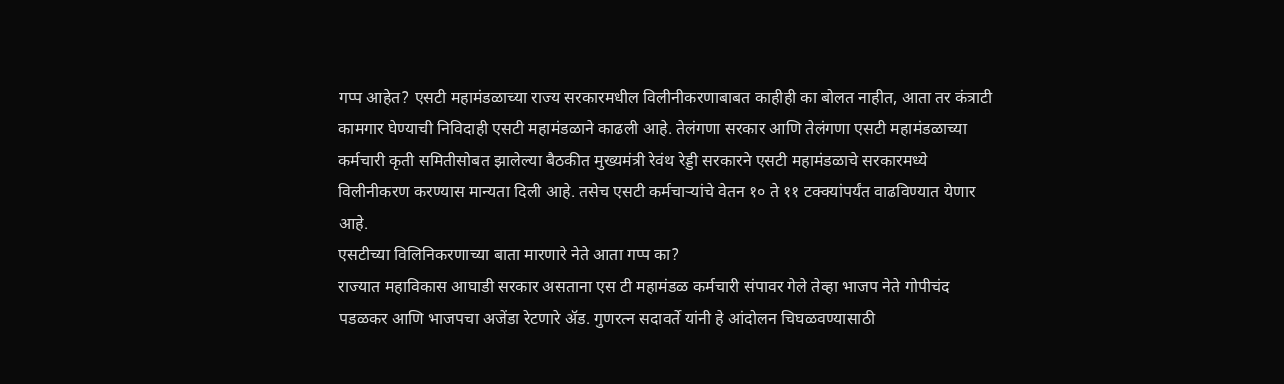गप्प आहेत? एसटी महामंडळाच्या राज्य सरकारमधील विलीनीकरणाबाबत काहीही का बोलत नाहीत, आता तर कंत्राटी कामगार घेण्याची निविदाही एसटी महामंडळाने काढली आहे. तेलंगणा सरकार आणि तेलंगणा एसटी महामंडळाच्या कर्मचारी कृती समितीसोबत झालेल्या बैठकीत मुख्यमंत्री रेवंथ रेड्डी सरकारने एसटी महामंडळाचे सरकारमध्ये विलीनीकरण करण्यास मान्यता दिली आहे. तसेच एसटी कर्मचाऱ्यांचे वेतन १० ते ११ टक्क्यांपर्यंत वाढविण्यात येणार आहे.
एसटीच्या विलिनिकरणाच्या बाता मारणारे नेते आता गप्प का?
राज्यात महाविकास आघाडी सरकार असताना एस टी महामंडळ कर्मचारी संपावर गेले तेव्हा भाजप नेते गोपीचंद पडळकर आणि भाजपचा अजेंडा रेटणारे ॲड. गुणरत्न सदावर्ते यांनी हे आंदोलन चिघळवण्यासाठी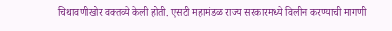चिथावणीखोर वक्तव्ये केली होती. एसटी महामंडळ राज्य सरकारमध्ये विलीन करण्याची मागणी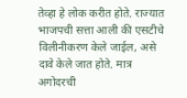तेव्हा हे लोक करीत होते. राज्यात भाजपची सत्ता आली की एसटीचे विलीनीकरण केले जाईल, असे दावे केले जात होते. मात्र अगोदरची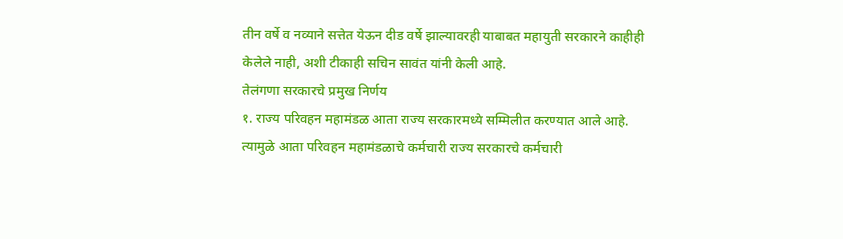तीन वर्षे व नव्याने सत्तेत येऊन दीड वर्षे झाल्यावरही याबाबत महायुती सरकारने काहीही केलेले नाही, अशी टीकाही सचिन सावंत यांनी केली आहे.
तेलंगणा सरकारचे प्रमुख निर्णय
१. राज्य परिवहन महामंडळ आता राज्य सरकारमध्ये सम्मिलीत करण्यात आले आहे. त्यामुळे आता परिवहन महामंडळाचे कर्मचारी राज्य सरकारचे कर्मचारी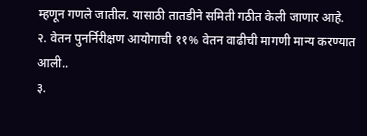म्हणून गणले जातील. यासाठी तातडीने समिती गठीत केली जाणार आहे.
२. वेतन पुनर्निरीक्षण आयोगाची ११% वेतन वाढीची मागणी मान्य करण्यात आली..
३.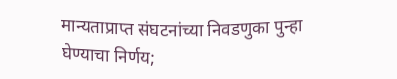मान्यताप्राप्त संघटनांच्या निवडणुका पुन्हा घेण्याचा निर्णय;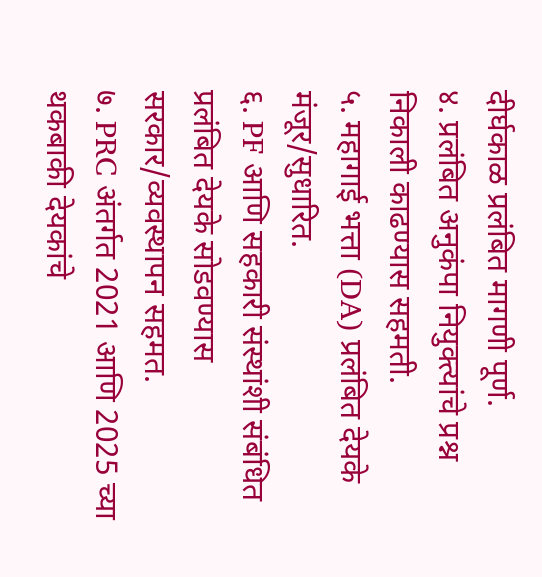दीर्घकाळ प्रलंबित मागणी पूर्ण.
४. प्रलंबित अनुकंपा नियुक्त्यांचे प्रश्न निकाली काढण्यास सहमती.
५. महागाई भत्ता (DA) प्रलंबित देयके मंजूर/सुधारित.
६. PF आणि सहकारी संस्थांशी संबंधित प्रलंबित देयके सोडवण्यास सरकार/व्यवस्थापन सहमत.
७. PRC अंतर्गत 2021 आणि 2025 च्या थकबाकी देयकांचे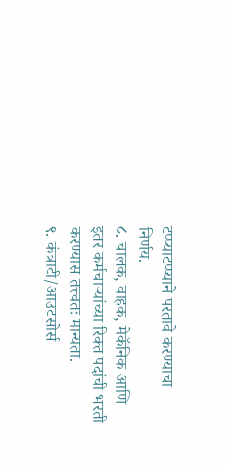टप्प्याटप्प्याने परतावे करण्याचा निर्णय.
८. चालक, वाहक, मेकॅनिक आणि इतर कर्मचाऱ्यांच्या रिक्त पदांची भरती करण्यास तत्त्वतः मान्यता.
९. कंत्राटी/आउटसोर्स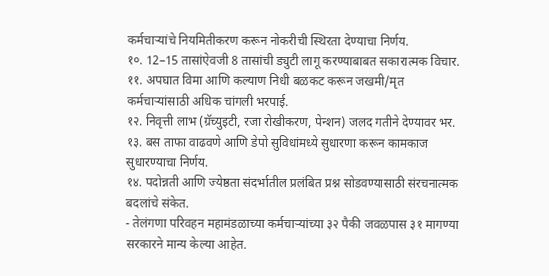कर्मचाऱ्यांचे नियमितीकरण करून नोकरीची स्थिरता देण्याचा निर्णय.
१०. 12–15 तासांऐवजी 8 तासांची ड्युटी लागू करण्याबाबत सकारात्मक विचार.
११. अपघात विमा आणि कल्याण निधी बळकट करून जखमी/मृत कर्मचाऱ्यांसाठी अधिक चांगली भरपाई.
१२. निवृत्ती लाभ (ग्रॅच्युइटी, रजा रोखीकरण, पेन्शन) जलद गतीने देण्यावर भर.
१३. बस ताफा वाढवणे आणि डेपो सुविधांमध्ये सुधारणा करून कामकाज सुधारण्याचा निर्णय.
१४. पदोन्नती आणि ज्येष्ठता संदर्भातील प्रलंबित प्रश्न सोडवण्यासाठी संरचनात्मक बदलांचे संकेत.
- तेलंगणा परिवहन महामंडळाच्या कर्मचाऱ्यांच्या ३२ पैकी जवळपास ३१ मागण्या सरकारने मान्य केल्या आहेत.